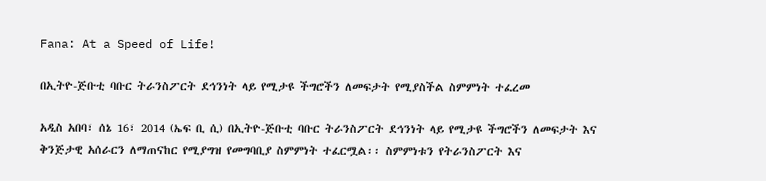Fana: At a Speed of Life!

በኢትዮ-ጅቡቲ ባቡር ትራንስፖርት ደኅንነት ላይ የሚታዩ ችግሮችን ለመፍታት የሚያስችል ስምምነት ተፈረመ

አዲስ አበባ፣ ሰኔ 16፣ 2014 (ኤፍ ቢ ሲ) በኢትዮ-ጅቡቲ ባቡር ትራንስፖርት ደኅንነት ላይ የሚታዩ ችግሮችን ለመፍታት እና ቅንጅታዊ አሰራርን ለማጠናከር የሚያግዝ የመግባቢያ ስምምነት ተፈርሟል፡፡ ስምምነቱን የትራንስፖርት እና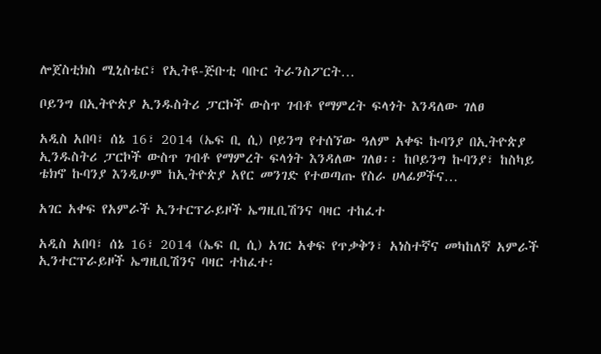ሎጀስቲክስ ሚኒስቴር፣ የኢትዩ-ጅቡቲ ባቡር ትራንስፖርት…

ቦይንግ በኢትዮጵያ ኢንዱስትሪ ፓርኮች ውስጥ ገብቶ የማምረት ፍላጎት እንዳለው ገለፀ

አዲስ አበባ፣ ሰኔ 16፣ 2014 (ኤፍ ቢ ሲ) ቦይንግ የተሰኘው ዓለም አቀፍ ኩባንያ በኢትዮጵያ ኢንዱስትሪ ፓርኮች ውስጥ ገብቶ የማምረት ፍላጎት እንዳለው ገለፀ፡፡ ከቦይንግ ኩባንያ፣ ከስካይ ቴክኖ ኩባንያ እንዲሁም ከኢትዮጵያ አየር መንገድ የተወጣጡ የስራ ሀላፊዎችና…

አገር አቀፍ የአምራች ኢንተርፕራይዞች ኤግዚቢሽንና ባዛር ተከፈተ

አዲስ አበባ፣ ሰኔ 16፣ 2014 (ኤፍ ቢ ሲ) አገር አቀፍ የጥቃቅን፣ አነስተኛና መካከለኛ አምራች ኢንተርፕራይዞች ኤግዚቢሽንና ባዛር ተከፈተ፡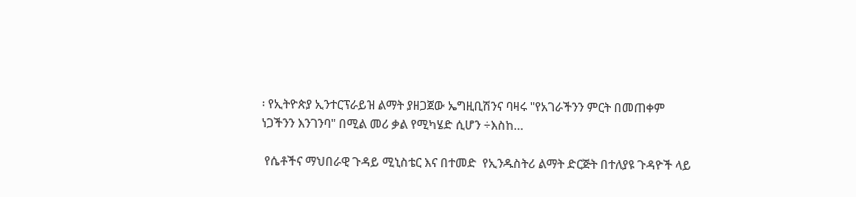፡ የኢትዮጵያ ኢንተርፕራይዝ ልማት ያዘጋጀው ኤግዚቢሽንና ባዛሩ "የአገራችንን ምርት በመጠቀም ነጋችንን እንገንባ" በሚል መሪ ቃል የሚካሄድ ሲሆን ÷እስከ…

 የሴቶችና ማህበራዊ ጉዳይ ሚኒስቴር እና በተመድ  የኢንዱስትሪ ልማት ድርጅት በተለያዩ ጉዳዮች ላይ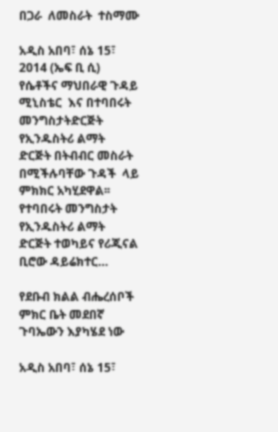በጋራ  ለመስራት  ተስማሙ

አዲስ አበባ፣ ሰኔ 15፣ 2014 (ኤፍ ቢ ሲ) የሴቶችና ማህበራዊ ጉዳይ ሚኒስቴር  እና በተባበሩት መንግስታትድርጅት የኢንዱስትሪ ልማት ድርጅት በትብብር መስራት በሚችሉባቸው ጉዳች  ላይ ምክክር አካሂደዋል፡፡ የተባበሩት መንግስታት የኢንዱስትሪ ልማት ድርጅት ተወካይና የሪጂናል ቢሮው ዳይሬክተር…

የደቡብ ክልል ብሔረሰቦች ምክር ቤት መደበኛ ጉባኤውን እያካሄደ ነው

አዲስ አበባ፣ ሰኔ 15፣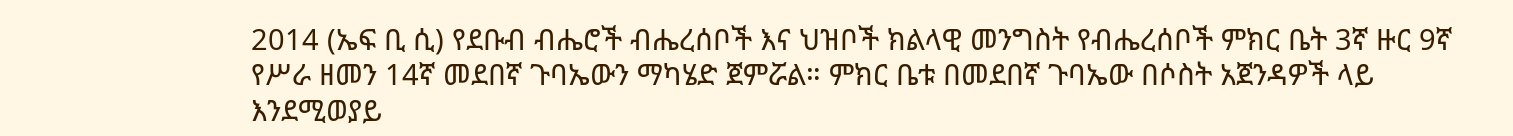2014 (ኤፍ ቢ ሲ) የደቡብ ብሔሮች ብሔረሰቦች እና ህዝቦች ክልላዊ መንግስት የብሔረሰቦች ምክር ቤት 3ኛ ዙር 9ኛ የሥራ ዘመን 14ኛ መደበኛ ጉባኤውን ማካሄድ ጀምሯል። ምክር ቤቱ በመደበኛ ጉባኤው በሶስት አጀንዳዎች ላይ እንደሚወያይ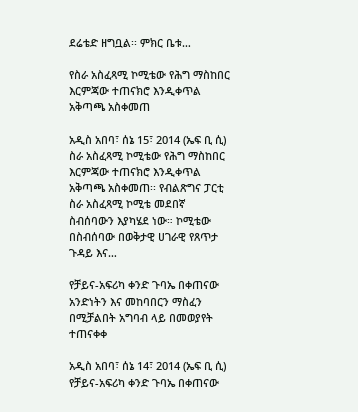ደሬቴድ ዘግቧል፡፡ ምክር ቤቱ…

የስራ አስፈጻሚ ኮሚቴው የሕግ ማስከበር እርምጃው ተጠናክሮ እንዲቀጥል አቅጣጫ አስቀመጠ

አዲስ አበባ፣ ሰኔ 15፣ 2014 (ኤፍ ቢ ሲ) ስራ አስፈጻሚ ኮሚቴው የሕግ ማስከበር እርምጃው ተጠናክሮ እንዲቀጥል አቅጣጫ አስቀመጠ፡፡ የብልጽግና ፓርቲ ስራ አስፈጻሚ ኮሚቴ መደበኛ ስብሰባውን እያካሄደ ነው። ኮሚቴው በስብሰባው በወቅታዊ ሀገራዊ የጸጥታ ጉዳይ እና…

የቻይና-አፍሪካ ቀንድ ጉባኤ በቀጠናው አንድነትን እና መከባበርን ማስፈን በሚቻልበት አግባብ ላይ በመወያየት ተጠናቀቀ

አዲስ አበባ፣ ሰኔ 14፣ 2014 (ኤፍ ቢ ሲ) የቻይና-አፍሪካ ቀንድ ጉባኤ በቀጠናው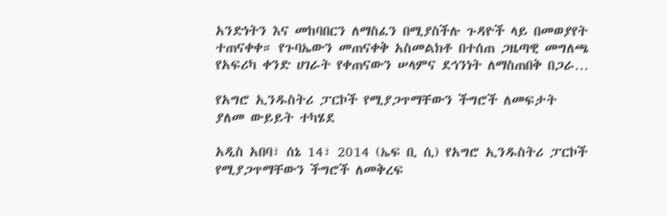አንድነትን እና መከባበርን ለማስፈን በሚያስችሉ ጉዳዮች ላይ በመወያየት ተጠናቀቀ። የጉባኤውን መጠናቀቅ አስመልክቶ በተሰጠ ጋዜጣዊ መግለጫ የአፍሪካ ቀንድ ሀገራት የቀጠናውን ሠላምና ደኅንነት ለማስጠበቅ በጋራ…

የአግሮ ኢንዱስትሪ ፓርኮች የሚያጋጥማቸውን ችግሮች ለመፍታት ያለመ ውይይት ተካሄደ

አዲስ አበባ፣ ሰኔ 14፣ 2014 (ኤፍ ቢ ሲ) የአግሮ ኢንዱስትሪ ፓርኮች የሚያጋጥማቸውን ችግሮች ለመቅረፍ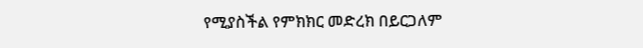የሚያስችል የምክክር መድረክ በይርጋለም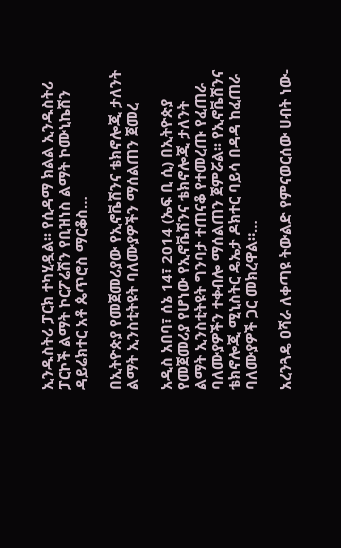ኢንዱስትሪ ፓርክ ተካሂዷል፡፡ የሲዳማ ክልል ኢንዱስትሪ ፓርኮች ልማት ኮርፖሬሽን የቢዝነስ ልማት ኮሙኒኬሽን ዳይሬክተር አቶ ጴጥሮስ ማርቆስ…

በኢትዮጵያ የመጀመሪያው የኢኖቬሽንና ቴክኖሎጂ ታለንት ልማት ኢንስቲትዩት ባለሙያዎችን ማሰልጠን ጀመረ

አዲስ አበባ፣ ሰኔ 14፣ 2014 (ኤፍ ቢ ሲ) በኢትዮጵያ የመጀመሪያ የሆነው የኢኖቬሽንና ቴክኖሎጂ ታለንት ልማት ኢንስቲትዩት ግንባታ ተጠናቆ የተመረጡ የፈጠራ ባለሙያዎችን ተቀብሎ ማሰልጠን ጀምሯል፡፡ የኢኖቬሽንና ቴክኖሎጂ ሚኒስትር ዴኤታ ዶክተር ባይሳ በዳዳ ከፈጠራ ባለሙያዎች ጋር መክረዋል።…

አረንጓዴ ዐሻራ ለቀጣዩ ትውልድ የምናወርሰው ሀብት ነው-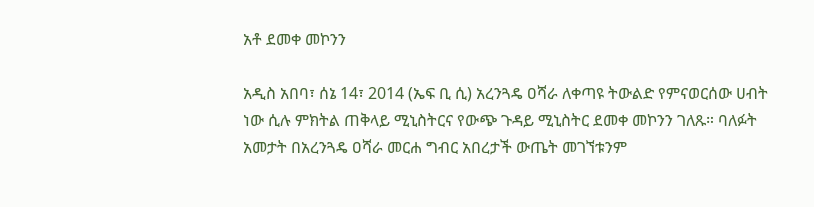አቶ ደመቀ መኮንን

አዲስ አበባ፣ ሰኔ 14፣ 2014 (ኤፍ ቢ ሲ) አረንጓዴ ዐሻራ ለቀጣዩ ትውልድ የምናወርሰው ሀብት ነው ሲሉ ምክትል ጠቅላይ ሚኒስትርና የውጭ ጉዳይ ሚኒስትር ደመቀ መኮንን ገለጹ። ባለፉት አመታት በአረንጓዴ ዐሻራ መርሐ ግብር አበረታች ውጤት መገኘቱንም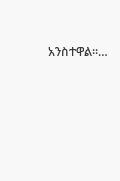አንስተዋል።…